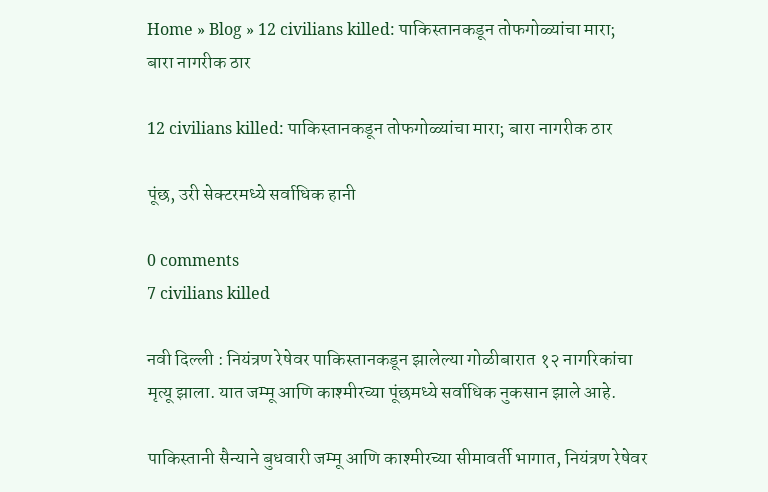Home » Blog » 12 civilians killed: पाकिस्तानकडून तोफगोळ्यांचा मारा; बारा नागरीक ठार

12 civilians killed: पाकिस्तानकडून तोफगोळ्यांचा मारा; बारा नागरीक ठार

पूंछ, उरी सेक्टरमध्ये सर्वाधिक हानी

0 comments
7 civilians killed

नवी दिल्ली : नियंत्रण रेषेवर पाकिस्तानकडून झालेल्या गोळीबारात १२ नागरिकांचा मृत्यू झाला. यात जम्मू आणि काश्मीरच्या पूंछमध्ये सर्वाधिक नुकसान झाले आहे.

पाकिस्तानी सैन्याने बुधवारी जम्मू आणि काश्मीरच्या सीमावर्ती भागात, नियंत्रण रेषेवर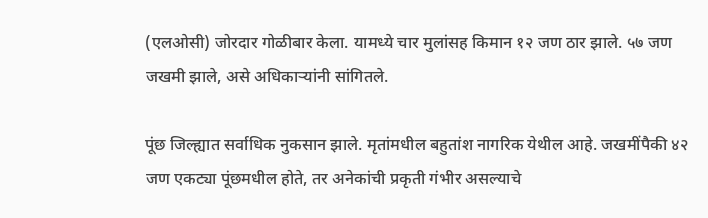(एलओसी) जोरदार गोळीबार केला. यामध्ये चार मुलांसह किमान १२ जण ठार झाले. ५७ जण जखमी झाले, असे अधिकाऱ्यांनी सांगितले.

पूंछ जिल्ह्यात सर्वाधिक नुकसान झाले. मृतांमधील बहुतांश नागरिक येथील आहे. जखमींपैकी ४२ जण एकट्या पूंछमधील होते, तर अनेकांची प्रकृती गंभीर असल्याचे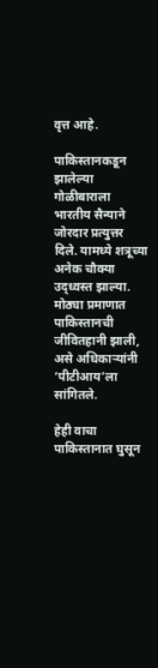वृत्त आहे.

पाकिस्तानकडून झालेल्या गोळीबाराला भारतीय सैन्याने जोरदार प्रत्युत्तर दिले. यामध्ये शत्रूच्या अनेक चौक्या उद्ध्वस्त झाल्या. मोठ्या प्रमाणात पाकिस्तानची जीवितहानी झाली, असे अधिकाऱ्यांनी ‘पीटीआय’ला सांगितले.

हेही वाचा
पाकिस्तानात घुसून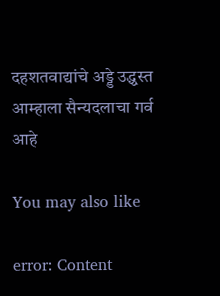दहशतवाद्यांचे अड्डे उद्ध्वस्त
आम्हाला सैन्यदलाचा गर्व आहे

You may also like

error: Content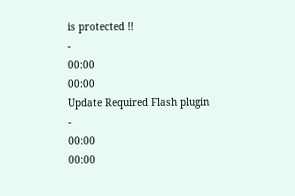is protected !!
-
00:00
00:00
Update Required Flash plugin
-
00:00
00:00